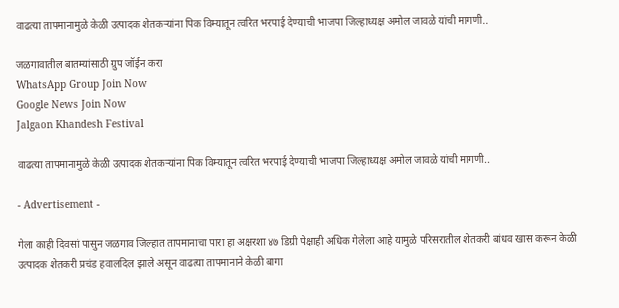वाढत्या तापमानामुळे केळी उत्पादक शेतकऱ्यांना पिक विम्यातून त्वरित भरपाई देण्याची भाजपा जिल्हाध्यक्ष अमोल जावळे यांची मागणी..

जळगावातील बातम्यांसाठी ग्रुप जॉईन करा
WhatsApp Group Join Now
Google News Join Now
Jalgaon Khandesh Festival

वाढत्या तापमानामुळे केळी उत्पादक शेतकऱ्यांना पिक विम्यातून त्वरित भरपाई देण्याची भाजपा जिल्हाध्यक्ष अमोल जावळे यांची मागणी..

- Advertisement -

गेला काही दिवसां पासुन जळगाव जिल्हात तापमानाचा पारा हा अक्षरशा ४७ डिग्री पेक्षाही अधिक गेलेला आहे यामुळे परिसरातील शेतकरी बांधव खास करून केळी उत्पादक शेतकरी प्रचंड हवालदिल झाले असून वाढत्या तापमानाने केळी बागा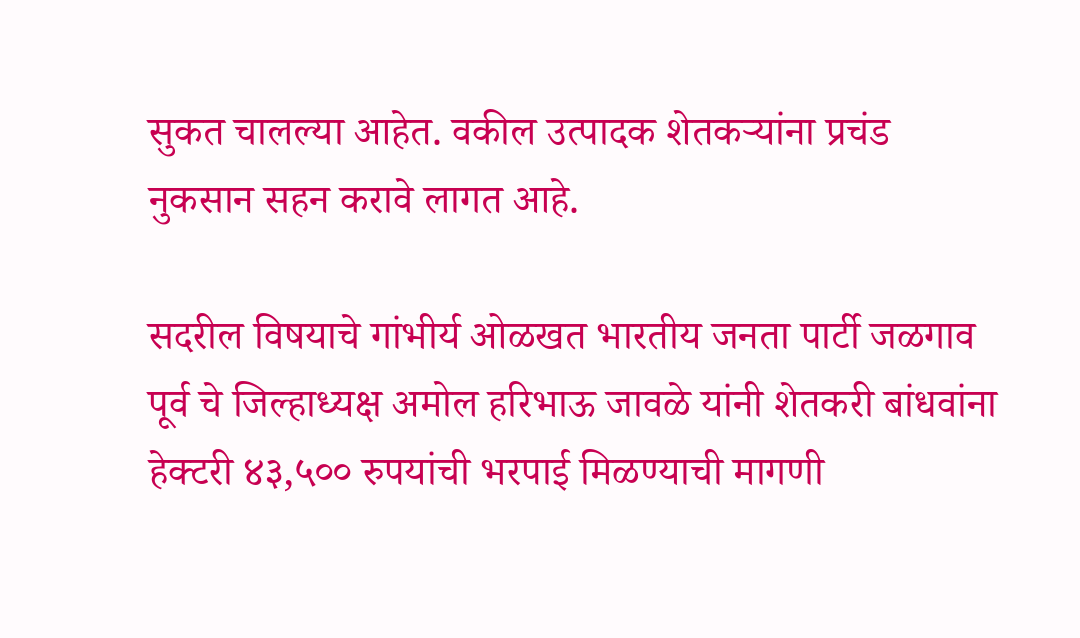सुकत चालल्या आहेत. वकील उत्पादक शेतकऱ्यांना प्रचंड नुकसान सहन करावे लागत आहे.

सदरील विषयाचे गांभीर्य ओळखत भारतीय जनता पार्टी जळगाव पूर्व चे जिल्हाध्यक्ष अमोल हरिभाऊ जावळे यांनी शेतकरी बांधवांना हेक्टरी ४३,५०० रुपयांची भरपाई मिळण्याची मागणी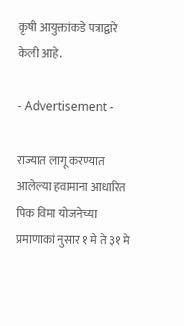कृषी आयुक्तांकडे पत्राद्वारे केली आहे.

- Advertisement -

राज्यात लागू करण्यात आलेल्या हवामाना आधारित पिक विमा योजनेच्या प्रमाणाकां नुसार १ मे ते ३१ मे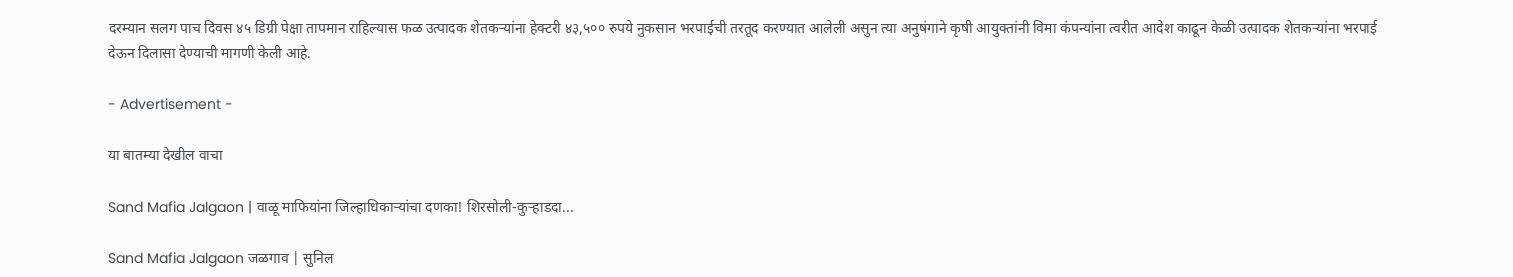दरम्यान सलग पाच दिवस ४५ डिग्री पेक्षा तापमान राहिल्यास फळ उत्पादक शेतकऱ्यांना हेक्टरी ४३,५०० रुपये नुकसान भरपाईची तरतूद करण्यात आलेली असुन त्या अनुषंगाने कृषी आयुक्तांनी विमा कंपन्यांना त्वरीत आदेश काढून केळी उत्पादक शेतकऱ्यांना भरपाई देऊन दिलासा देण्याची मागणी केली आहे.

- Advertisement -

या बातम्या देखील वाचा

Sand Mafia Jalgaon | वाळू माफियांना जिल्हाधिकाऱ्यांचा दणका! शिरसोली-कुऱ्हाडदा...

Sand Mafia Jalgaon जळगाव | सुनिल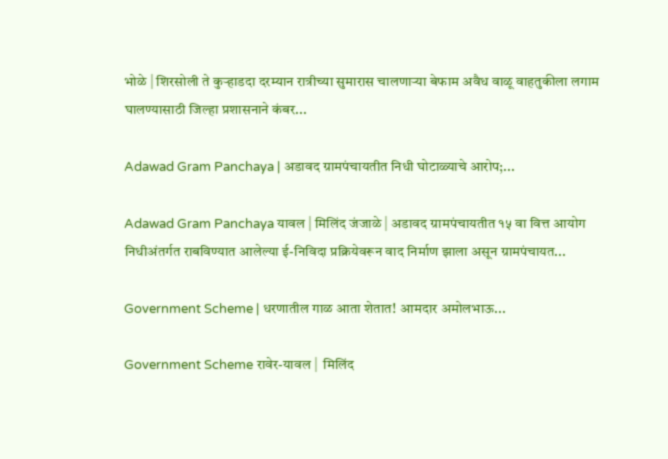भोळे | शिरसोली ते कुऱ्हाडदा दरम्यान रात्रीच्या सुमारास चालणाऱ्या बेफाम अवैध वाळू वाहतुकीला लगाम घालण्यासाठी जिल्हा प्रशासनाने कंबर...

Adawad Gram Panchaya | अडावद ग्रामपंचायतीत निधी घोटाळ्याचे आरोप;...

Adawad Gram Panchaya यावल | मिलिंद जंजाळे | अडावद ग्रामपंचायतीत १५ वा वित्त आयोग निधीअंतर्गत राबविण्यात आलेल्या ई-निविदा प्रक्रियेवरून वाद निर्माण झाला असून ग्रामपंचायत...

Government Scheme | धरणातील गाळ आता शेतात! आमदार अमोलभाऊ...

Government Scheme रावेर-यावल |  मिलिंद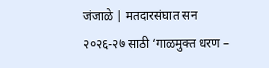जंजाळे | मतदारसंघात सन २०२६-२७ साठी ‘गाळमुक्त धरण –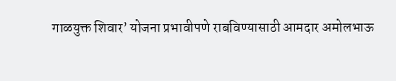गाळयुक्त शिवार’ योजना प्रभावीपणे राबविण्यासाठी आमदार अमोलभाऊ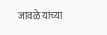जावळे यांच्या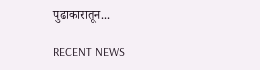पुढाकारातून...

RECENT NEWS